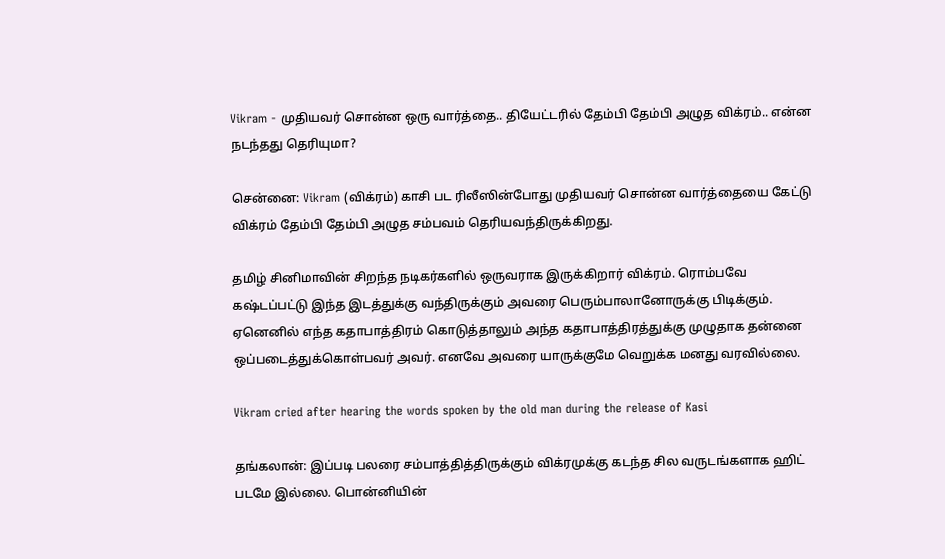Vikram - முதியவர் சொன்ன ஒரு வார்த்தை.. தியேட்டரில் தேம்பி தேம்பி அழுத விக்ரம்.. என்ன நடந்தது தெரியுமா?

சென்னை: Vikram (விக்ரம்) காசி பட ரிலீஸின்போது முதியவர் சொன்ன வார்த்தையை கேட்டு விக்ரம் தேம்பி தேம்பி அழுத சம்பவம் தெரியவந்திருக்கிறது.

தமிழ் சினிமாவின் சிறந்த நடிகர்களில் ஒருவராக இருக்கிறார் விக்ரம். ரொம்பவே கஷ்டப்பட்டு இந்த இடத்துக்கு வந்திருக்கும் அவரை பெரும்பாலானோருக்கு பிடிக்கும். ஏனெனில் எந்த கதாபாத்திரம் கொடுத்தாலும் அந்த கதாபாத்திரத்துக்கு முழுதாக தன்னை ஒப்படைத்துக்கொள்பவர் அவர். எனவே அவரை யாருக்குமே வெறுக்க மனது வரவில்லை.

Vikram cried after hearing the words spoken by the old man during the release of Kasi

தங்கலான்: இப்படி பலரை சம்பாத்தித்திருக்கும் விக்ரமுக்கு கடந்த சில வருடங்களாக ஹிட் படமே இல்லை. பொன்னியின்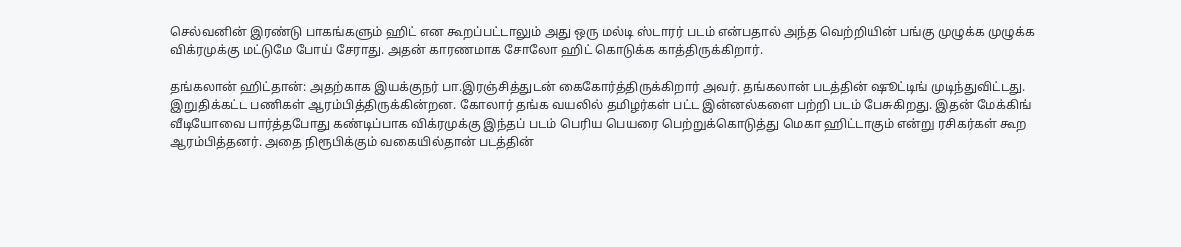செல்வனின் இரண்டு பாகங்களும் ஹிட் என கூறப்பட்டாலும் அது ஒரு மல்டி ஸ்டாரர் படம் என்பதால் அந்த வெற்றியின் பங்கு முழுக்க முழுக்க விக்ரமுக்கு மட்டுமே போய் சேராது. அதன் காரணமாக சோலோ ஹிட் கொடுக்க காத்திருக்கிறார்.

தங்கலான் ஹிட்தான்: அதற்காக இயக்குநர் பா.இரஞ்சித்துடன் கைகோர்த்திருக்கிறார் அவர். தங்கலான் படத்தின் ஷூட்டிங் முடிந்துவிட்டது. இறுதிக்கட்ட பணிகள் ஆரம்பித்திருக்கின்றன. கோலார் தங்க வயலில் தமிழர்கள் பட்ட இன்னல்களை பற்றி படம் பேசுகிறது. இதன் மேக்கிங் வீடியோவை பார்த்தபோது கண்டிப்பாக விக்ரமுக்கு இந்தப் படம் பெரிய பெயரை பெற்றுக்கொடுத்து மெகா ஹிட்டாகும் என்று ரசிகர்கள் கூற ஆரம்பித்தனர். அதை நிரூபிக்கும் வகையில்தான் படத்தின்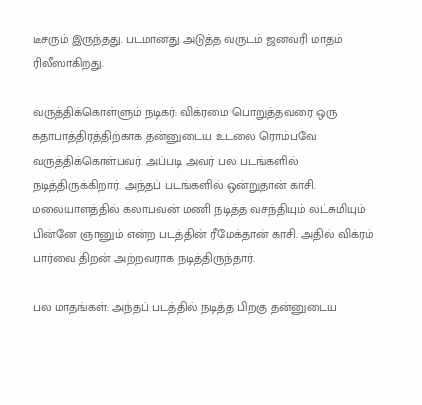டீசரும் இருந்தது. படமானது அடுத்த வருடம் ஜனவரி மாதம் ரிலீஸாகிறது.

வருத்திக்கொள்ளும் நடிகர்: விக்ரமை பொறுத்தவரை ஒரு கதாபாத்திரத்திற்காக தன்னுடைய உடலை ரொம்பவே வருத்திக்கொள்பவர். அப்படி அவர் பல படங்களில் நடித்திருக்கிறார். அந்தப் படங்களில் ஒன்றுதான் காசி. மலையாளத்தில் கலாபவன் மணி நடித்த வசந்தியும் லட்சுமியும் பின்னே ஞானும் என்ற படத்தின் ரீமேக்தான் காசி. அதில் விக்ரம் பார்வை திறன் அற்றவராக நடித்திருந்தார்.

பல மாதங்கள்: அந்தப் படத்தில் நடித்த பிறகு தன்னுடைய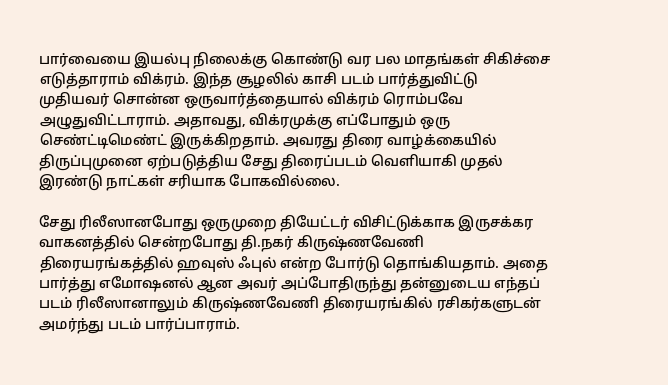பார்வையை இயல்பு நிலைக்கு கொண்டு வர பல மாதங்கள் சிகிச்சை எடுத்தாராம் விக்ரம். இந்த சூழலில் காசி படம் பார்த்துவிட்டு முதியவர் சொன்ன ஒருவார்த்தையால் விக்ரம் ரொம்பவே அழுதுவிட்டாராம். அதாவது, விக்ரமுக்கு எப்போதும் ஒரு செண்ட்டிமெண்ட் இருக்கிறதாம். அவரது திரை வாழ்க்கையில் திருப்புமுனை ஏற்படுத்திய சேது திரைப்படம் வெளியாகி முதல் இரண்டு நாட்கள் சரியாக போகவில்லை.

சேது ரிலீஸானபோது ஒருமுறை தியேட்டர் விசிட்டுக்காக இருசக்கர வாகனத்தில் சென்றபோது தி.நகர் கிருஷ்ணவேணி திரையரங்கத்தில் ஹவுஸ் ஃபுல் என்ற போர்டு தொங்கியதாம். அதை பார்த்து எமோஷனல் ஆன அவர் அப்போதிருந்து தன்னுடைய எந்தப் படம் ரிலீஸானாலும் கிருஷ்ணவேணி திரையரங்கில் ரசிகர்களுடன் அமர்ந்து படம் பார்ப்பாராம்.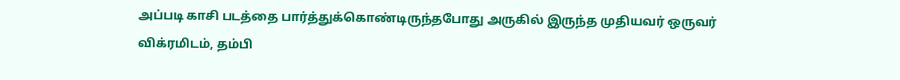அப்படி காசி படத்தை பார்த்துக்கொண்டிருந்தபோது அருகில் இருந்த முதியவர் ஒருவர் விக்ரமிடம், தம்பி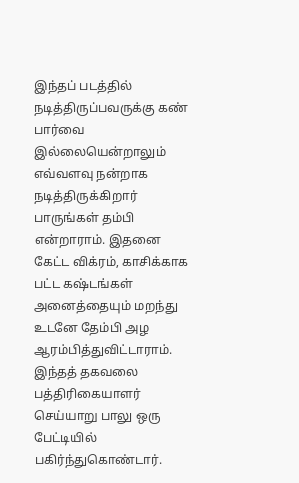இந்தப் படத்தில் நடித்திருப்பவருக்கு கண் பார்வை இல்லையென்றாலும் எவ்வளவு நன்றாக நடித்திருக்கிறார் பாருங்கள் தம்பி என்றாராம். இதனை கேட்ட விக்ரம், காசிக்காக பட்ட கஷ்டங்கள் அனைத்தையும் மறந்து உடனே தேம்பி அழ ஆரம்பித்துவிட்டாராம். இந்தத் தகவலை பத்திரிகையாளர் செய்யாறு பாலு ஒரு பேட்டியில் பகிர்ந்துகொண்டார்.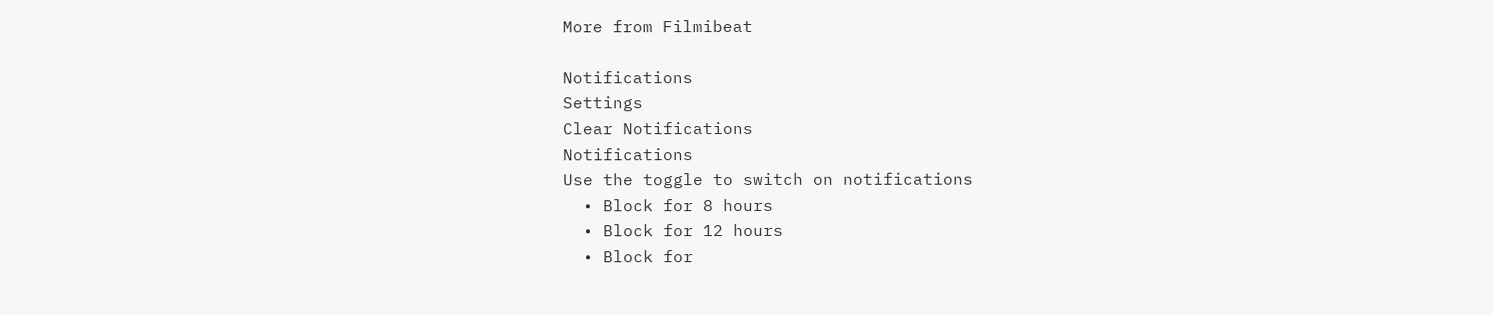More from Filmibeat

Notifications
Settings
Clear Notifications
Notifications
Use the toggle to switch on notifications
  • Block for 8 hours
  • Block for 12 hours
  • Block for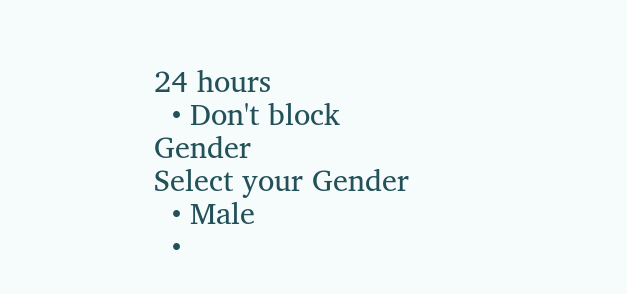24 hours
  • Don't block
Gender
Select your Gender
  • Male
  •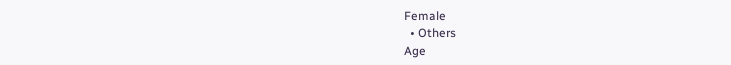Female
  • Others
Age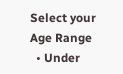Select your Age Range
  • Under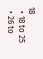18
  • 18 to 25
  • 26 to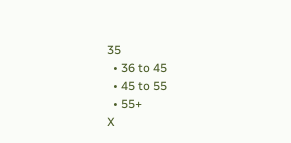35
  • 36 to 45
  • 45 to 55
  • 55+
X